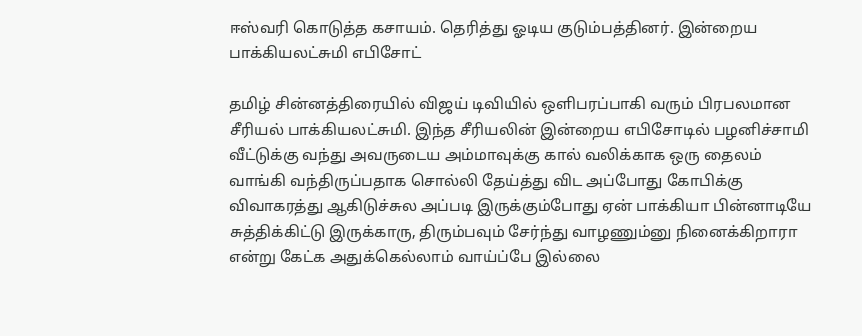ஈஸ்வரி கொடுத்த கசாயம். தெரித்து ஓடிய குடும்பத்தினர். இன்றைய பாக்கியலட்சுமி எபிசோட்

தமிழ் சின்னத்திரையில் விஜய் டிவியில் ஒளிபரப்பாகி வரும் பிரபலமான சீரியல் பாக்கியலட்சுமி. இந்த சீரியலின் இன்றைய எபிசோடில் பழனிச்சாமி வீட்டுக்கு வந்து அவருடைய அம்மாவுக்கு கால் வலிக்காக ஒரு தைலம் வாங்கி வந்திருப்பதாக சொல்லி தேய்த்து விட அப்போது கோபிக்கு விவாகரத்து ஆகிடுச்சுல அப்படி இருக்கும்போது ஏன் பாக்கியா பின்னாடியே சுத்திக்கிட்டு இருக்காரு, திரும்பவும் சேர்ந்து வாழணும்னு நினைக்கிறாரா என்று கேட்க அதுக்கெல்லாம் வாய்ப்பே இல்லை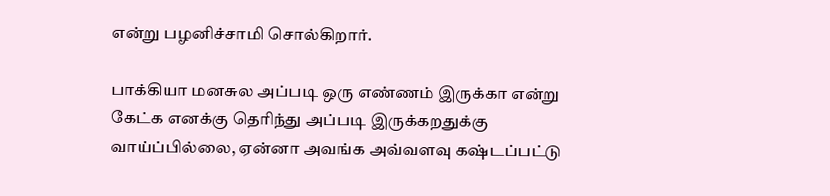என்று பழனிச்சாமி சொல்கிறார்.

பாக்கியா மனசுல அப்படி ஒரு எண்ணம் இருக்கா என்று கேட்க எனக்கு தெரிந்து அப்படி இருக்கறதுக்கு வாய்ப்பில்லை, ஏன்னா அவங்க அவ்வளவு கஷ்டப்பட்டு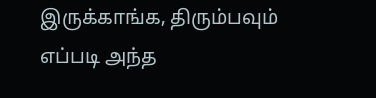இருக்காங்க, திரும்பவும் எப்படி அந்த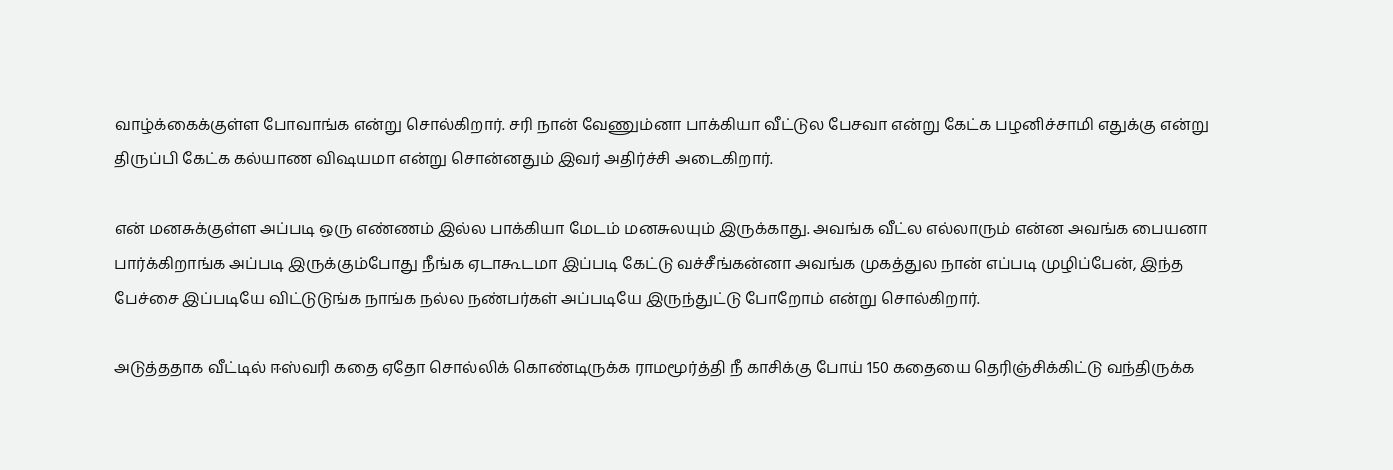வாழ்க்கைக்குள்ள போவாங்க என்று சொல்கிறார். சரி நான் வேணும்னா பாக்கியா வீட்டுல பேசவா என்று கேட்க பழனிச்சாமி எதுக்கு என்று திருப்பி கேட்க கல்யாண விஷயமா என்று சொன்னதும் இவர் அதிர்ச்சி அடைகிறார்.

என் மனசுக்குள்ள அப்படி ஒரு எண்ணம் இல்ல பாக்கியா மேடம் மனசுலயும் இருக்காது. அவங்க வீட்ல எல்லாரும் என்ன அவங்க பையனா பார்க்கிறாங்க அப்படி இருக்கும்போது நீங்க ஏடாகூடமா இப்படி கேட்டு வச்சீங்கன்னா அவங்க முகத்துல நான் எப்படி முழிப்பேன், இந்த பேச்சை இப்படியே விட்டுடுங்க நாங்க நல்ல நண்பர்கள் அப்படியே இருந்துட்டு போறோம் என்று சொல்கிறார்.

அடுத்ததாக வீட்டில் ஈஸ்வரி கதை ஏதோ சொல்லிக் கொண்டிருக்க ராமமூர்த்தி நீ காசிக்கு போய் 150 கதையை தெரிஞ்சிக்கிட்டு வந்திருக்க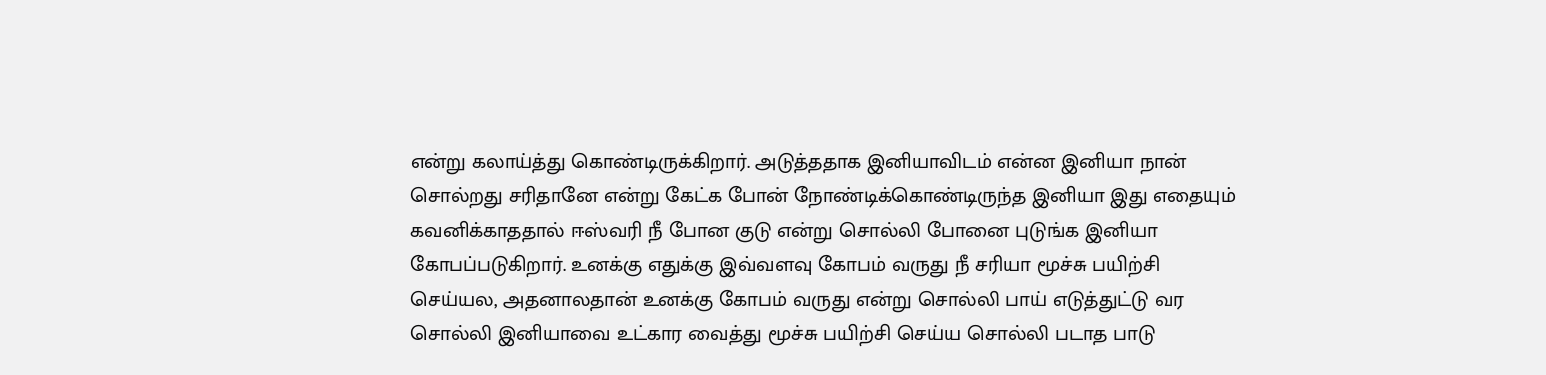என்று கலாய்த்து கொண்டிருக்கிறார். அடுத்ததாக இனியாவிடம் என்ன இனியா நான் சொல்றது சரிதானே என்று கேட்க போன் நோண்டிக்கொண்டிருந்த இனியா இது எதையும் கவனிக்காததால் ஈஸ்வரி நீ போன குடு என்று சொல்லி போனை புடுங்க இனியா கோபப்படுகிறார். உனக்கு எதுக்கு இவ்வளவு கோபம் வருது நீ சரியா மூச்சு பயிற்சி செய்யல, அதனாலதான் உனக்கு கோபம் வருது என்று சொல்லி பாய் எடுத்துட்டு வர சொல்லி இனியாவை உட்கார வைத்து மூச்சு பயிற்சி செய்ய சொல்லி படாத பாடு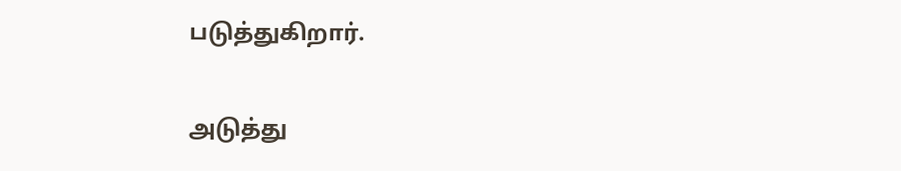படுத்துகிறார்.

அடுத்து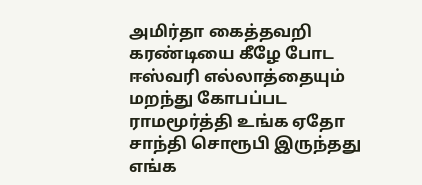அமிர்தா கைத்தவறி கரண்டியை கீழே போட ஈஸ்வரி எல்லாத்தையும் மறந்து கோபப்பட ராமமூர்த்தி உங்க ஏதோ சாந்தி சொரூபி இருந்தது எங்க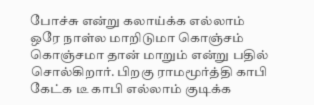போச்சு என்று கலாய்க்க எல்லாம் ஒரே நாள்ல மாறிடுமா கொஞ்சம் கொஞ்சமா தான் மாறும் என்று பதில் சொல்கிறார். பிறகு ராமமூர்த்தி காபி கேட்க டீ காபி எல்லாம் குடிக்க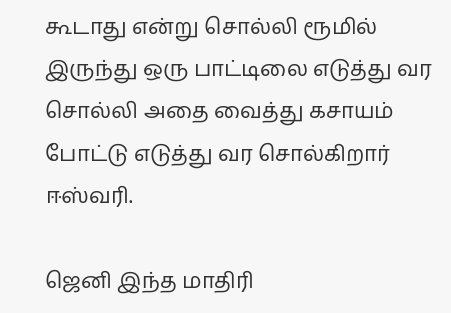கூடாது என்று சொல்லி ரூமில் இருந்து ஒரு பாட்டிலை எடுத்து வர சொல்லி அதை வைத்து கசாயம் போட்டு எடுத்து வர சொல்கிறார் ஈஸ்வரி.

ஜெனி இந்த மாதிரி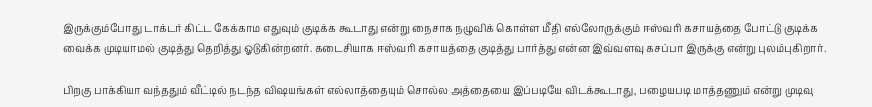இருக்கும்போது டாக்டர் கிட்ட கேக்காம எதுவும் குடிக்க கூடாது என்று நைசாக நழுவிக் கொள்ள மீதி எல்லோருக்கும் ஈஸ்வரி கசாயத்தை போட்டு குடிக்க வைக்க முடியாமல் குடித்து தெறித்து ஓடுகின்றனர். கடைசியாக ஈஸ்வரி கசாயத்தை குடித்து பார்த்து என்ன இவ்வளவு கசப்பா இருக்கு என்று புலம்புகிறார்.

பிறகு பாக்கியா வந்ததும் வீட்டில் நடந்த விஷயங்கள் எல்லாத்தையும் சொல்ல அத்தையை இப்படியே விடக்கூடாது, பழையபடி மாத்தணும் என்று முடிவு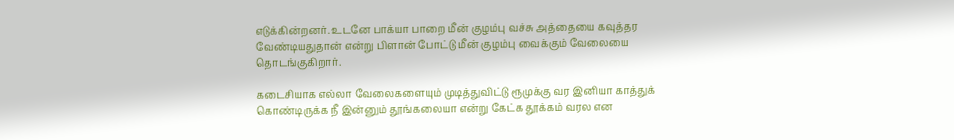எடுக்கின்றனர். உடனே பாக்யா பாறை மீன் குழம்பு வச்சு அத்தையை கவுத்தர வேண்டியதுதான் என்று பிளான் போட்டு மீன் குழம்பு வைக்கும் வேலையை தொடங்குகிறார்.

கடைசியாக எல்லா வேலைகளையும் முடித்துவிட்டு ரூமுக்கு வர இனியா காத்துக் கொண்டிருக்க நீ இன்னும் தூங்கலையா என்று கேட்க தூக்கம் வரல என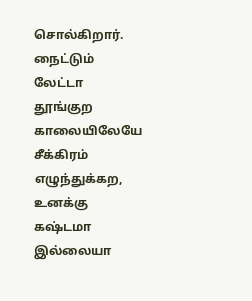சொல்கிறார். நைட்டும் லேட்டா தூங்குற காலையிலேயே சீக்கிரம் எழுந்துக்கற, உனக்கு கஷ்டமா இல்லையா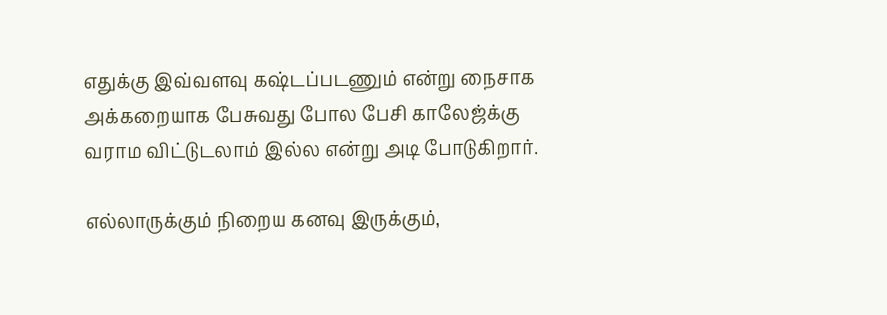எதுக்கு இவ்வளவு கஷ்டப்படணும் என்று நைசாக அக்கறையாக பேசுவது போல பேசி காலேஜ்க்கு வராம விட்டுடலாம் இல்ல என்று அடி போடுகிறார்.

எல்லாருக்கும் நிறைய கனவு இருக்கும்,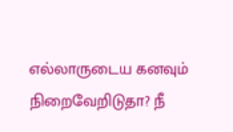எல்லாருடைய கனவும் நிறைவேறிடுதா? நீ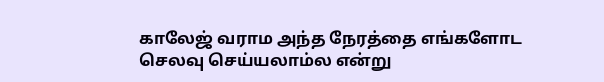காலேஜ் வராம அந்த நேரத்தை எங்களோட செலவு செய்யலாம்ல என்று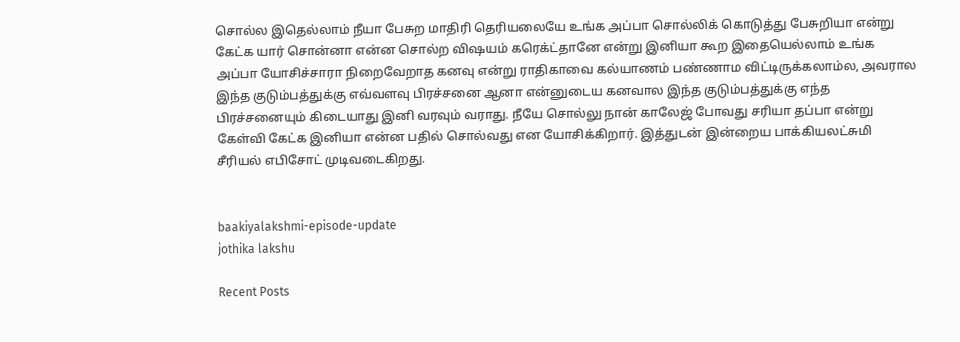சொல்ல இதெல்லாம் நீயா பேசுற மாதிரி தெரியலையே உங்க அப்பா சொல்லிக் கொடுத்து பேசுறியா என்று கேட்க யார் சொன்னா என்ன சொல்ற விஷயம் கரெக்ட்தானே என்று இனியா கூற இதையெல்லாம் உங்க அப்பா யோசிச்சாரா நிறைவேறாத கனவு என்று ராதிகாவை கல்யாணம் பண்ணாம விட்டிருக்கலாம்ல, அவரால இந்த குடும்பத்துக்கு எவ்வளவு பிரச்சனை ஆனா என்னுடைய கனவால இந்த குடும்பத்துக்கு எந்த பிரச்சனையும் கிடையாது இனி வரவும் வராது. நீயே சொல்லு நான் காலேஜ் போவது சரியா தப்பா என்று கேள்வி கேட்க இனியா என்ன பதில் சொல்வது என யோசிக்கிறார். இத்துடன் இன்றைய பாக்கியலட்சுமி சீரியல் எபிசோட் முடிவடைகிறது.


baakiyalakshmi-episode-update
jothika lakshu

Recent Posts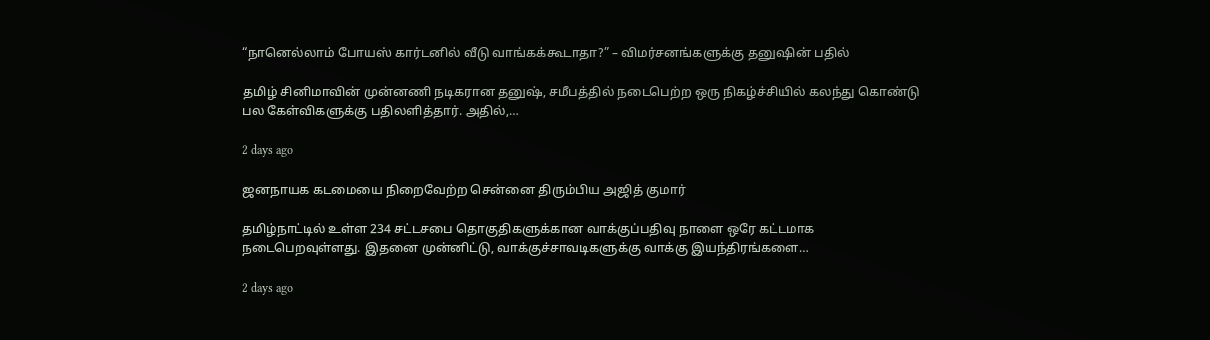“நானெல்லாம் போயஸ் கார்டனில் வீடு வாங்கக்கூடாதா?” – விமர்சனங்களுக்கு தனுஷின் பதில்

தமிழ் சினிமாவின் முன்னணி நடிகரான தனுஷ், சமீபத்தில் நடைபெற்ற ஒரு நிகழ்ச்சியில் கலந்து கொண்டு பல கேள்விகளுக்கு பதிலளித்தார். அதில்,…

2 days ago

ஜனநாயக கடமையை நிறைவேற்ற சென்னை திரும்பிய அஜித் குமார்

தமிழ்நாட்டில் உள்ள 234 சட்டசபை தொகுதிகளுக்கான வாக்குப்பதிவு நாளை ஒரே கட்டமாக நடைபெறவுள்ளது. இதனை முன்னிட்டு, வாக்குச்சாவடிகளுக்கு வாக்கு இயந்திரங்களை…

2 days ago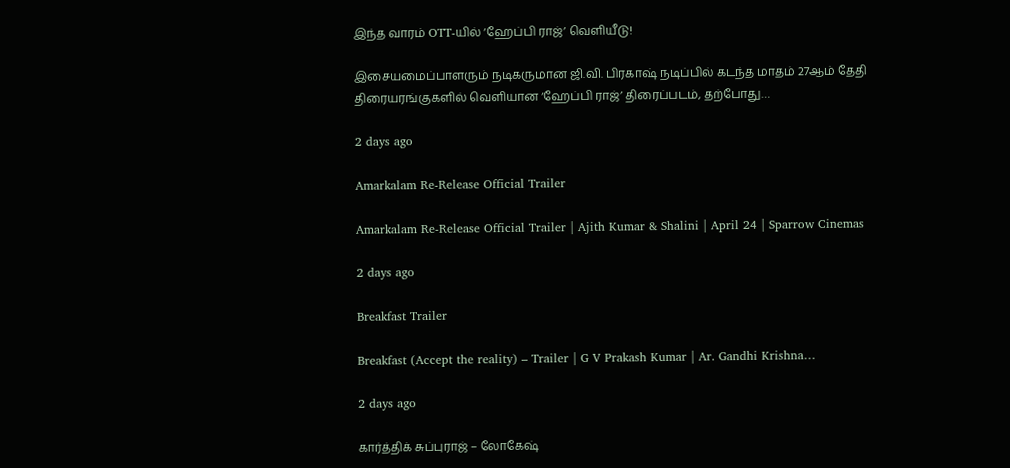இந்த வாரம் OTT-யில் ‘ஹேப்பி ராஜ்’ வெளியீடு!

இசையமைப்பாளரும் நடிகருமான ஜி.வி. பிரகாஷ் நடிப்பில் கடந்த மாதம் 27ஆம் தேதி திரையரங்குகளில் வெளியான ‘ஹேப்பி ராஜ்’ திரைப்படம், தற்போது…

2 days ago

Amarkalam Re-Release Official Trailer

Amarkalam Re-Release Official Trailer | Ajith Kumar & Shalini | April 24 | Sparrow Cinemas

2 days ago

Breakfast Trailer

Breakfast (Accept the reality) – Trailer | G V Prakash Kumar | Ar. Gandhi Krishna…

2 days ago

கார்த்திக் சுப்புராஜ் – லோகேஷ்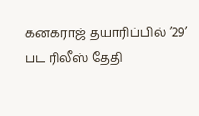கனகராஜ் தயாரிப்பில் ’29’ பட ரிலீஸ் தேதி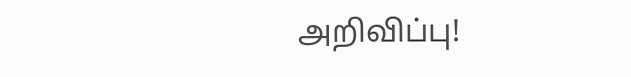அறிவிப்பு!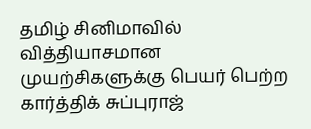தமிழ் சினிமாவில் வித்தியாசமான முயற்சிகளுக்கு பெயர் பெற்ற கார்த்திக் சுப்புராஜ்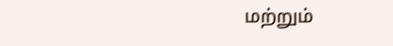மற்றும்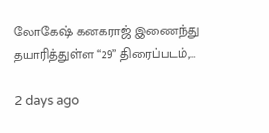லோகேஷ் கனகராஜ் இணைந்து தயாரித்துள்ள “29” திரைப்படம்,…

2 days ago